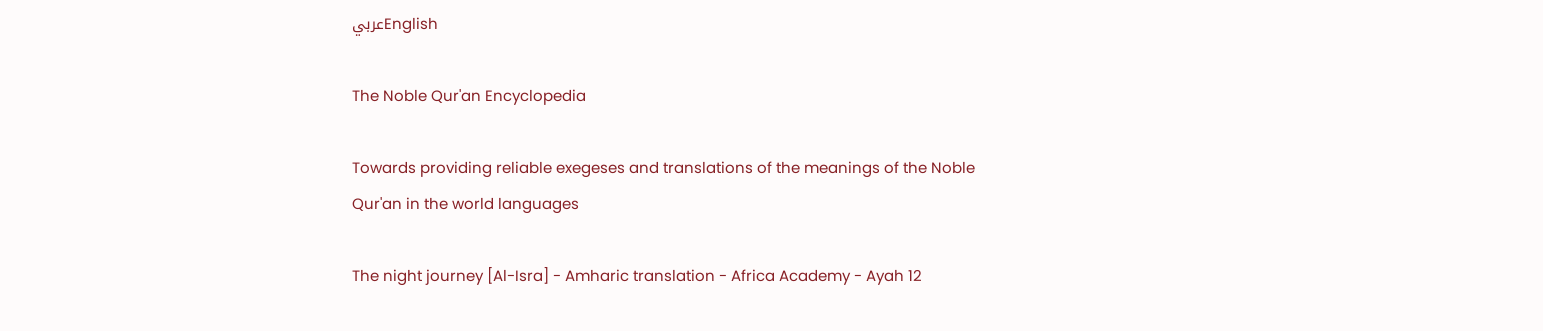عربيEnglish

The Noble Qur'an Encyclopedia

Towards providing reliable exegeses and translations of the meanings of the Noble Qur'an in the world languages

The night journey [Al-Isra] - Amharic translation - Africa Academy - Ayah 12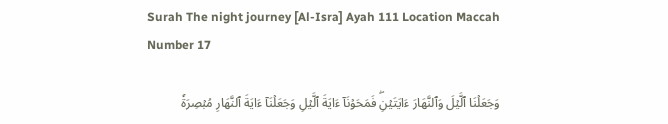Surah The night journey [Al-Isra] Ayah 111 Location Maccah Number 17

وَجَعَلۡنَا ٱلَّيۡلَ وَٱلنَّهَارَ ءَايَتَيۡنِۖ فَمَحَوۡنَآ ءَايَةَ ٱلَّيۡلِ وَجَعَلۡنَآ ءَايَةَ ٱلنَّهَارِ مُبۡصِرَةٗ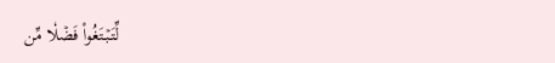لِّتَبۡتَغُواْ فَضۡلٗا مِّن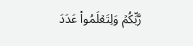رَّبِّكُمۡ وَلِتَعۡلَمُواْ عَدَدَ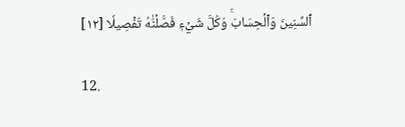ٱلسِّنِينَ وَٱلۡحِسَابَۚ وَكُلَّ شَيۡءٖ فَصَّلۡنَٰهُ تَفۡصِيلٗا [١٢]

12.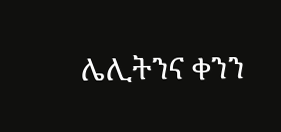ሌሊትንና ቀንን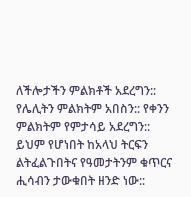ለችሎታችን ምልክቶች አደረግን:: የሌሊትን ምልክትም አበስን:: የቀንን ምልክትም የምታሳይ አደረግን:: ይህም የሆነበት ከአላህ ትርፍን ልትፈልጉበትና የዓመታትንም ቁጥርና ሒሳብን ታውቁበት ዘንድ ነው::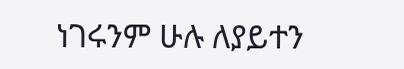ነገሩንም ሁሉ ለያይተን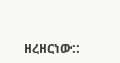ዘረዘርነው::